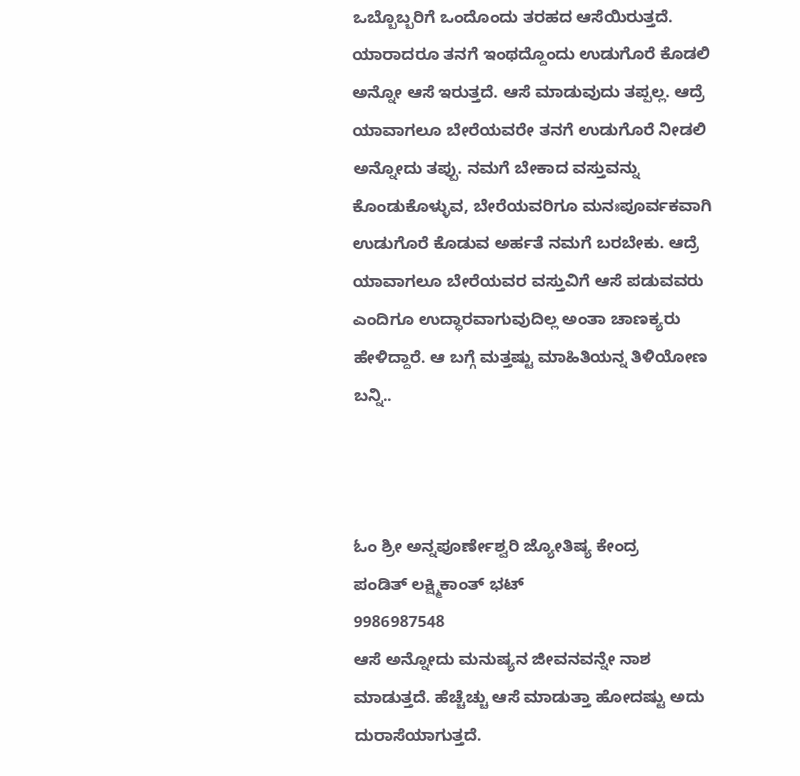ಒಬ್ಬೊಬ್ಬರಿಗೆ ಒಂದೊಂದು ತರಹದ ಆಸೆಯಿರುತ್ತದೆ. ಯಾರಾದರೂ ತನಗೆ ಇಂಥದ್ದೊಂದು ಉಡುಗೊರೆ ಕೊಡಲಿ ಅನ್ನೋ ಆಸೆ ಇರುತ್ತದೆ. ಆಸೆ ಮಾಡುವುದು ತಪ್ಪಲ್ಲ. ಆದ್ರೆ ಯಾವಾಗಲೂ ಬೇರೆಯವರೇ ತನಗೆ ಉಡುಗೊರೆ ನೀಡಲಿ ಅನ್ನೋದು ತಪ್ಪು. ನಮಗೆ ಬೇಕಾದ ವಸ್ತುವನ್ನು ಕೊಂಡುಕೊಳ್ಳುವ, ಬೇರೆಯವರಿಗೂ ಮನಃಪೂರ್ವಕವಾಗಿ ಉಡುಗೊರೆ ಕೊಡುವ ಅರ್ಹತೆ ನಮಗೆ ಬರಬೇಕು. ಆದ್ರೆ ಯಾವಾಗಲೂ ಬೇರೆಯವರ ವಸ್ತುವಿಗೆ ಆಸೆ ಪಡುವವರು ಎಂದಿಗೂ ಉದ್ಧಾರವಾಗುವುದಿಲ್ಲ ಅಂತಾ ಚಾಣಕ್ಯರು ಹೇಳಿದ್ದಾರೆ. ಆ ಬಗ್ಗೆ ಮತ್ತಷ್ಟು ಮಾಹಿತಿಯನ್ನ ತಿಳಿಯೋಣ ಬನ್ನಿ..



ಓಂ ಶ್ರೀ ಅನ್ನಪೂರ್ಣೇಶ್ವರಿ ಜ್ಯೋತಿಷ್ಯ ಕೇಂದ್ರ
ಪಂಡಿತ್ ಲಕ್ಷ್ಮಿಕಾಂತ್ ಭಟ್
9986987548
ಆಸೆ ಅನ್ನೋದು ಮನುಷ್ಯನ ಜೀವನವನ್ನೇ ನಾಶ ಮಾಡುತ್ತದೆ. ಹೆಚ್ಚೆಚ್ಚು ಆಸೆ ಮಾಡುತ್ತಾ ಹೋದಷ್ಟು ಅದು ದುರಾಸೆಯಾಗುತ್ತದೆ.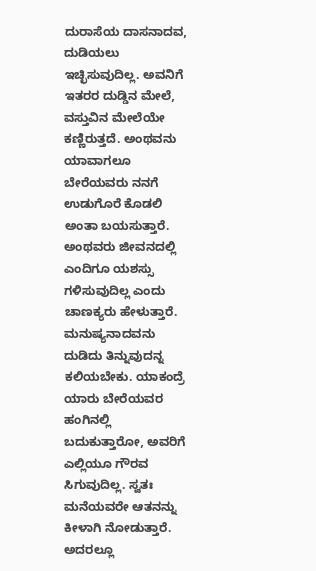ದುರಾಸೆಯ ದಾಸನಾದವ, ದುಡಿಯಲು ಇಚ್ಛಿಸುವುದಿಲ್ಲ. ಅವನಿಗೆ ಇತರರ ದುಡ್ಡಿನ ಮೇಲೆ, ವಸ್ತುವಿನ ಮೇಲೆಯೇ ಕಣ್ಣಿರುತ್ತದೆ. ಅಂಥವನು ಯಾವಾಗಲೂ ಬೇರೆಯವರು ನನಗೆ ಉಡುಗೊರೆ ಕೊಡಲಿ ಅಂತಾ ಬಯಸುತ್ತಾರೆ. ಅಂಥವರು ಜೀವನದಲ್ಲಿ ಎಂದಿಗೂ ಯಶಸ್ಸು ಗಳಿಸುವುದಿಲ್ಲ ಎಂದು ಚಾಣಕ್ಯರು ಹೇಳುತ್ತಾರೆ.
ಮನುಷ್ಯನಾದವನು ದುಡಿದು ತಿನ್ನುವುದನ್ನ ಕಲಿಯಬೇಕು. ಯಾಕಂದ್ರೆ ಯಾರು ಬೇರೆಯವರ ಹಂಗಿನಲ್ಲಿ ಬದುಕುತ್ತಾರೋ, ಅವರಿಗೆ ಎಲ್ಲಿಯೂ ಗೌರವ ಸಿಗುವುದಿಲ್ಲ. ಸ್ವತಃ ಮನೆಯವರೇ ಆತನನ್ನು ಕೀಳಾಗಿ ನೋಡುತ್ತಾರೆ. ಅದರಲ್ಲೂ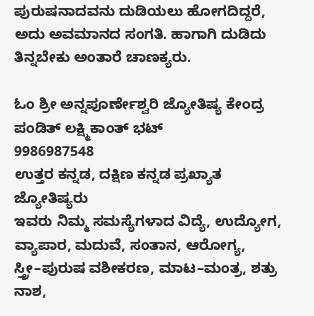ಪುರುಷನಾದವನು ದುಡಿಯಲು ಹೋಗದಿದ್ದರೆ, ಅದು ಅವಮಾನದ ಸಂಗತಿ. ಹಾಗಾಗಿ ದುಡಿದು ತಿನ್ನಬೇಕು ಅಂತಾರೆ ಚಾಣಕ್ಯರು.

ಓಂ ಶ್ರೀ ಅನ್ನಪೂರ್ಣೇಶ್ವರಿ ಜ್ಯೋತಿಷ್ಯ ಕೇಂದ್ರ
ಪಂಡಿತ್ ಲಕ್ಷ್ಮಿಕಾಂತ್ ಭಟ್
9986987548
ಉತ್ತರ ಕನ್ನಡ, ದಕ್ಷಿಣ ಕನ್ನಡ ಪ್ರಖ್ಯಾತ ಜ್ಯೋತಿಷ್ಯರು
ಇವರು ನಿಮ್ಮ ಸಮಸ್ಯೆಗಳಾದ ವಿದ್ಯೆ, ಉದ್ಯೋಗ,
ವ್ಯಾಪಾರ, ಮದುವೆ, ಸಂತಾನ, ಆರೋಗ್ಯ,
ಸ್ತ್ರೀ–ಪುರುಷ ವಶೀಕರಣ, ಮಾಟ–ಮಂತ್ರ, ಶತ್ರು ನಾಶ,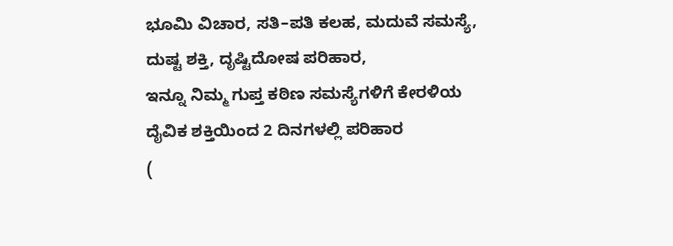ಭೂಮಿ ವಿಚಾರ, ಸತಿ–ಪತಿ ಕಲಹ, ಮದುವೆ ಸಮಸ್ಯೆ,
ದುಷ್ಟ ಶಕ್ತಿ, ದೃಷ್ಟಿದೋಷ ಪರಿಹಾರ,
ಇನ್ನೂ ನಿಮ್ಮ ಗುಪ್ತ ಕಠಿಣ ಸಮಸ್ಯೆಗಳಿಗೆ ಕೇರಳಿಯ
ದೈವಿಕ ಶಕ್ತಿಯಿಂದ 2 ದಿನಗಳಲ್ಲಿ ಪರಿಹಾರ
(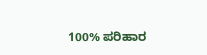100% ಪರಿಹಾರ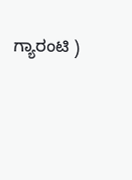ಗ್ಯಾರಂಟಿ )